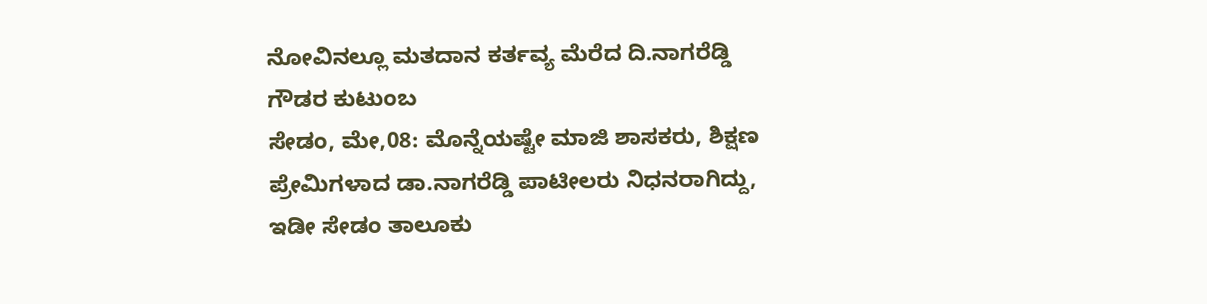ನೋವಿನಲ್ಲೂ ಮತದಾನ ಕರ್ತವ್ಯ ಮೆರೆದ ದಿ.ನಾಗರೆಡ್ಡಿ ಗೌಡರ ಕುಟುಂಬ
ಸೇಡಂ, ಮೇ,08: ಮೊನ್ನೆಯಷ್ಟೇ ಮಾಜಿ ಶಾಸಕರು, ಶಿಕ್ಷಣ ಪ್ರೇಮಿಗಳಾದ ಡಾ.ನಾಗರೆಡ್ಡಿ ಪಾಟೀಲರು ನಿಧನರಾಗಿದ್ದು, ಇಡೀ ಸೇಡಂ ತಾಲೂಕು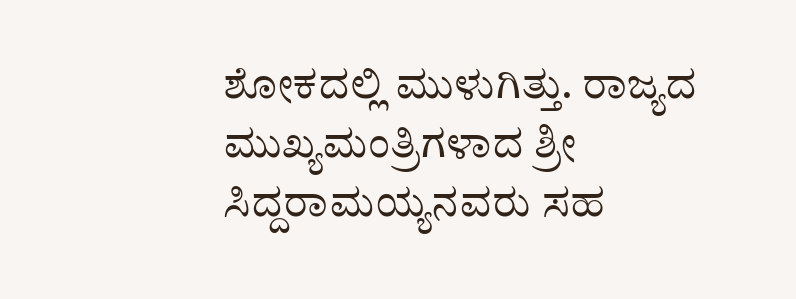ಶೋಕದಲ್ಲಿ ಮುಳುಗಿತ್ತು. ರಾಜ್ಯದ ಮುಖ್ಯಮಂತ್ರಿಗಳಾದ ಶ್ರೀ ಸಿದ್ದರಾಮಯ್ಯನವರು ಸಹ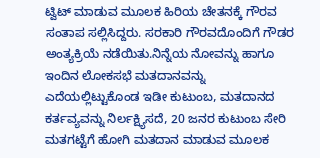ಟ್ವಿಟ್ ಮಾಡುವ ಮೂಲಕ ಹಿರಿಯ ಚೇತನಕ್ಕೆ ಗೌರವ ಸಂತಾಪ ಸಲ್ಲಿಸಿದ್ದರು. ಸರಕಾರಿ ಗೌರವದೊಂದಿಗೆ ಗೌಡರ ಅಂತ್ಯಕ್ರಿಯೆ ನಡೆಯಿತು.ನಿನ್ನೆಯ ನೋವನ್ನು ಹಾಗೂ ಇಂದಿನ ಲೋಕಸಭೆ ಮತದಾನವನ್ನು ಎದೆಯಲ್ಲಿಟ್ಟುಕೊಂಡ ಇಡೀ ಕುಟುಂಬ, ಮತದಾನದ ಕರ್ತವ್ಯವನ್ನು ನಿರ್ಲಕ್ಷ್ಯಿಸದೆ, 20 ಜನರ ಕುಟುಂಬ ಸೇರಿ ಮತಗಟ್ಟೆಗೆ ಹೋಗಿ ಮತದಾನ ಮಾಡುವ ಮೂಲಕ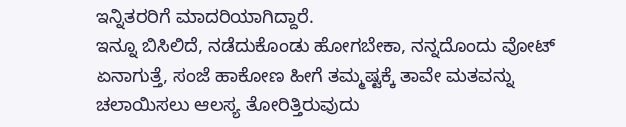ಇನ್ನಿತರರಿಗೆ ಮಾದರಿಯಾಗಿದ್ದಾರೆ.
ಇನ್ನೂ ಬಿಸಿಲಿದೆ, ನಡೆದುಕೊಂಡು ಹೋಗಬೇಕಾ, ನನ್ನದೊಂದು ವೋಟ್ ಏನಾಗುತ್ತೆ, ಸಂಜೆ ಹಾಕೋಣ ಹೀಗೆ ತಮ್ಮಷ್ಟಕ್ಕೆ ತಾವೇ ಮತವನ್ನು ಚಲಾಯಿಸಲು ಆಲಸ್ಯ ತೋರಿತ್ತಿರುವುದು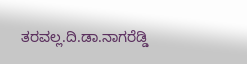ತರವಲ್ಲ.ದಿ.ಡಾ.ನಾಗರೆಡ್ಡಿ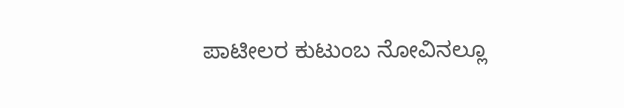ಪಾಟೀಲರ ಕುಟುಂಬ ನೋವಿನಲ್ಲೂ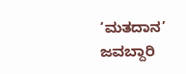‘ಮತದಾನ’ ಜವಬ್ದಾರಿ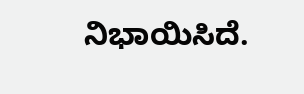ನಿಭಾಯಿಸಿದೆ.